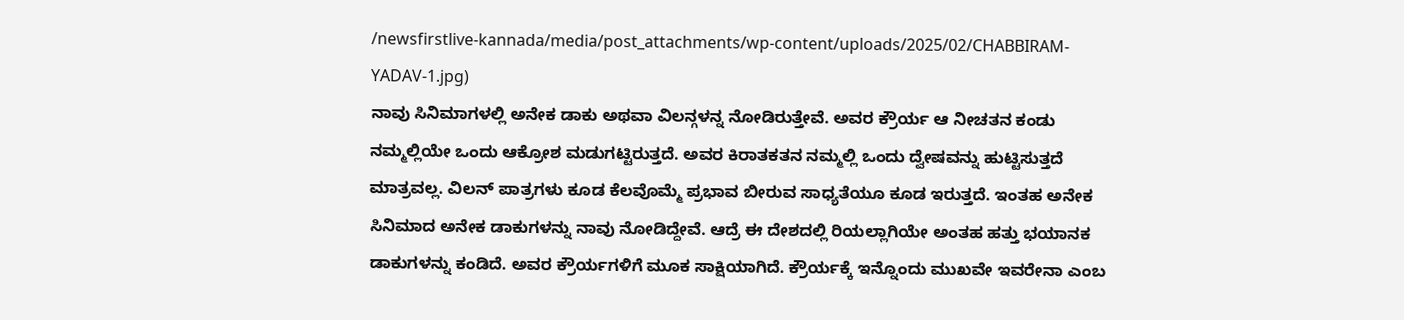/newsfirstlive-kannada/media/post_attachments/wp-content/uploads/2025/02/CHABBIRAM-YADAV-1.jpg)
ನಾವು ಸಿನಿಮಾಗಳಲ್ಲಿ ಅನೇಕ ಡಾಕು ಅಥವಾ ವಿಲನ್ಗಳನ್ನ ನೋಡಿರುತ್ತೇವೆ. ಅವರ ಕ್ರೌರ್ಯ ಆ ನೀಚತನ ಕಂಡು ನಮ್ಮಲ್ಲಿಯೇ ಒಂದು ಆಕ್ರೋಶ ಮಡುಗಟ್ಟಿರುತ್ತದೆ. ಅವರ ಕಿರಾತಕತನ ನಮ್ಮಲ್ಲಿ ಒಂದು ದ್ವೇಷವನ್ನು ಹುಟ್ಟಿಸುತ್ತದೆ ಮಾತ್ರವಲ್ಲ. ವಿಲನ್ ಪಾತ್ರಗಳು ಕೂಡ ಕೆಲವೊಮ್ಮೆ ಪ್ರಭಾವ ಬೀರುವ ಸಾಧ್ಯತೆಯೂ ಕೂಡ ಇರುತ್ತದೆ. ಇಂತಹ ಅನೇಕ ಸಿನಿಮಾದ ಅನೇಕ ಡಾಕುಗಳನ್ನು ನಾವು ನೋಡಿದ್ದೇವೆ. ಆದ್ರೆ ಈ ದೇಶದಲ್ಲಿ ರಿಯಲ್ಲಾಗಿಯೇ ಅಂತಹ ಹತ್ತು ಭಯಾನಕ ಡಾಕುಗಳನ್ನು ಕಂಡಿದೆ. ಅವರ ಕ್ರೌರ್ಯಗಳಿಗೆ ಮೂಕ ಸಾಕ್ಷಿಯಾಗಿದೆ. ಕ್ರೌರ್ಯಕ್ಕೆ ಇನ್ನೊಂದು ಮುಖವೇ ಇವರೇನಾ ಎಂಬ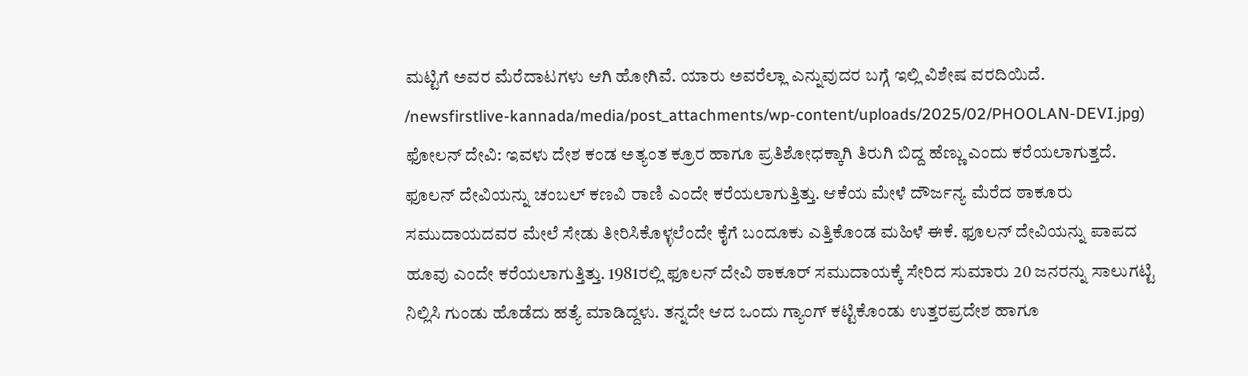ಮಟ್ಟಿಗೆ ಅವರ ಮೆರೆದಾಟಗಳು ಆಗಿ ಹೋಗಿವೆ. ಯಾರು ಅವರೆಲ್ಲಾ ಎನ್ನುವುದರ ಬಗ್ಗೆ ಇಲ್ಲಿ ವಿಶೇಷ ವರದಿಯಿದೆ.
/newsfirstlive-kannada/media/post_attachments/wp-content/uploads/2025/02/PHOOLAN-DEVI.jpg)
ಫೋಲನ್ ದೇವಿ: ಇವಳು ದೇಶ ಕಂಡ ಅತ್ಯಂತ ಕ್ರೂರ ಹಾಗೂ ಪ್ರತಿಶೋಧಕ್ಕಾಗಿ ತಿರುಗಿ ಬಿದ್ದ ಹೆಣ್ಣು ಎಂದು ಕರೆಯಲಾಗುತ್ತದೆ. ಫೂಲನ್ ದೇವಿಯನ್ನು ಚಂಬಲ್ ಕಣವಿ ರಾಣಿ ಎಂದೇ ಕರೆಯಲಾಗುತ್ತಿತ್ತು. ಆಕೆಯ ಮೇಳೆ ದೌರ್ಜನ್ಯ ಮೆರೆದ ಠಾಕೂರು ಸಮುದಾಯದವರ ಮೇಲೆ ಸೇಡು ತೀರಿಸಿಕೊಳ್ಳಲೆಂದೇ ಕೈಗೆ ಬಂದೂಕು ಎತ್ತಿಕೊಂಡ ಮಹಿಳೆ ಈಕೆ. ಫೂಲನ್ ದೇವಿಯನ್ನು ಪಾಪದ ಹೂವು ಎಂದೇ ಕರೆಯಲಾಗುತ್ತಿತ್ತು. 1981ರಲ್ಲಿ ಫೂಲನ್ ದೇವಿ ಠಾಕೂರ್ ಸಮುದಾಯಕ್ಕೆ ಸೇರಿದ ಸುಮಾರು 20 ಜನರನ್ನು ಸಾಲುಗಟ್ಟಿ ನಿಲ್ಲಿಸಿ ಗುಂಡು ಹೊಡೆದು ಹತ್ಯೆ ಮಾಡಿದ್ದಳು. ತನ್ನದೇ ಆದ ಒಂದು ಗ್ಯಾಂಗ್ ಕಟ್ಟಿಕೊಂಡು ಉತ್ತರಪ್ರದೇಶ ಹಾಗೂ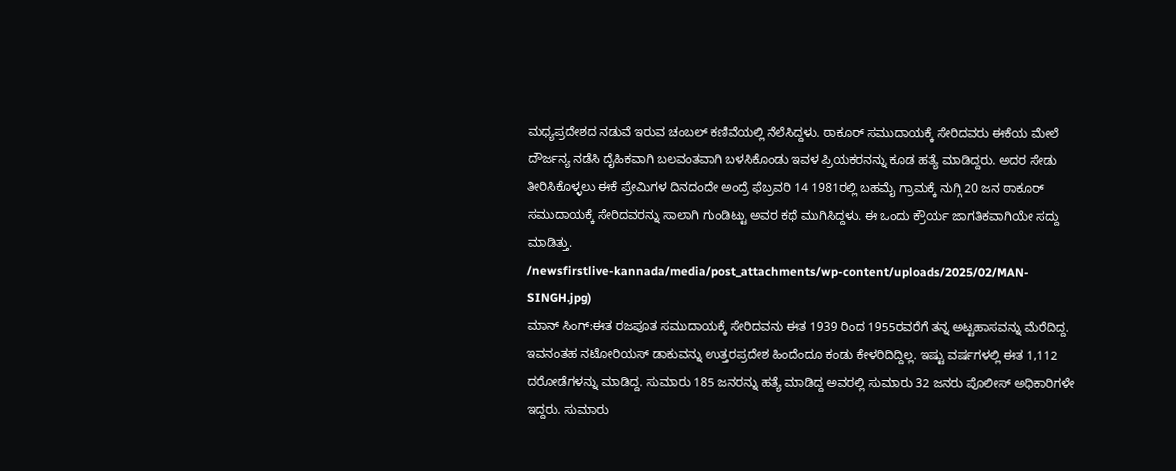ಮಧ್ಯಪ್ರದೇಶದ ನಡುವೆ ಇರುವ ಚಂಬಲ್ ಕಣಿವೆಯಲ್ಲಿ ನೆಲೆಸಿದ್ದಳು. ಠಾಕೂರ್ ಸಮುದಾಯಕ್ಕೆ ಸೇರಿದವರು ಈಕೆಯ ಮೇಲೆ ದೌರ್ಜನ್ಯ ನಡೆಸಿ ದೈಹಿಕವಾಗಿ ಬಲವಂತವಾಗಿ ಬಳಸಿಕೊಂಡು ಇವಳ ಪ್ರಿಯಕರನನ್ನು ಕೂಡ ಹತ್ಯೆ ಮಾಡಿದ್ದರು. ಅದರ ಸೇಡು ತೀರಿಸಿಕೊಳ್ಳಲು ಈಕೆ ಪ್ರೇಮಿಗಳ ದಿನದಂದೇ ಅಂದ್ರೆ ಫೆಬ್ರವರಿ 14 1981ರಲ್ಲಿ ಬಹಮೈ ಗ್ರಾಮಕ್ಕೆ ನುಗ್ಗಿ 20 ಜನ ಠಾಕೂರ್ ಸಮುದಾಯಕ್ಕೆ ಸೇರಿದವರನ್ನು ಸಾಲಾಗಿ ಗುಂಡಿಟ್ಟು ಅವರ ಕಥೆ ಮುಗಿಸಿದ್ದಳು. ಈ ಒಂದು ಕ್ರೌರ್ಯ ಜಾಗತಿಕವಾಗಿಯೇ ಸದ್ದು ಮಾಡಿತ್ತು.
/newsfirstlive-kannada/media/post_attachments/wp-content/uploads/2025/02/MAN-SINGH.jpg)
ಮಾನ್ ಸಿಂಗ್:ಈತ ರಜಪೂತ ಸಮುದಾಯಕ್ಕೆ ಸೇರಿದವನು ಈತ 1939 ರಿಂದ 1955ರವರೆಗೆ ತನ್ನ ಅಟ್ಟಹಾಸವನ್ನು ಮೆರೆದಿದ್ದ. ಇವನಂತಹ ನಟೋರಿಯಸ್ ಡಾಕುವನ್ನು ಉತ್ತರಪ್ರದೇಶ ಹಿಂದೆಂದೂ ಕಂಡು ಕೇಳರಿದಿದ್ದಿಲ್ಲ. ಇಷ್ಟು ವರ್ಷಗಳಲ್ಲಿ ಈತ 1,112 ದರೋಡೆಗಳನ್ನು ಮಾಡಿದ್ದ. ಸುಮಾರು 185 ಜನರನ್ನು ಹತ್ಯೆ ಮಾಡಿದ್ದ ಅವರಲ್ಲಿ ಸುಮಾರು 32 ಜನರು ಪೊಲೀಸ್ ಅಧಿಕಾರಿಗಳೇ ಇದ್ದರು. ಸುಮಾರು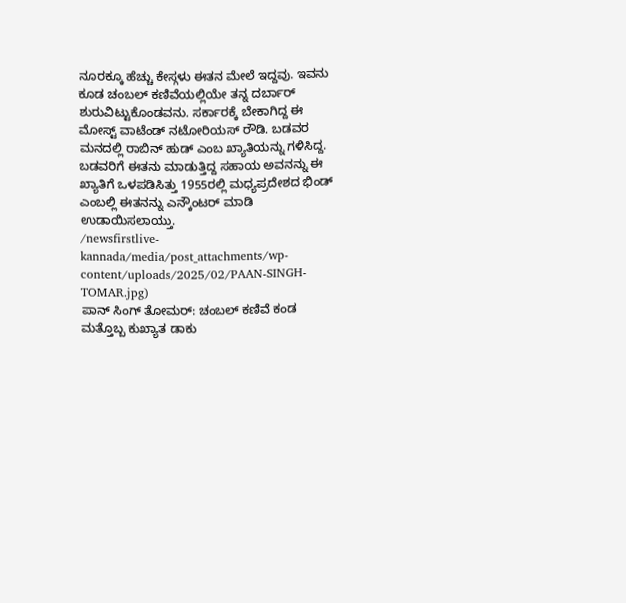ನೂರಕ್ಕೂ ಹೆಚ್ಚು ಕೇಸ್ಗಳು ಈತನ ಮೇಲೆ ಇದ್ದವು. ಇವನು ಕೂಡ ಚಂಬಲ್ ಕಣಿವೆಯಲ್ಲಿಯೇ ತನ್ನ ದರ್ಬಾರ್ ಶುರುವಿಟ್ಟುಕೊಂಡವನು. ಸರ್ಕಾರಕ್ಕೆ ಬೇಕಾಗಿದ್ದ ಈ ಮೋಸ್ಟ್ ವಾಟೆಂಡ್ ನಟೋರಿಯಸ್ ರೌಡಿ. ಬಡವರ ಮನದಲ್ಲಿ ರಾಬಿನ್ ಹುಡ್ ಎಂಬ ಖ್ಯಾತಿಯನ್ನು ಗಳಿಸಿದ್ದ. ಬಡವರಿಗೆ ಈತನು ಮಾಡುತ್ತಿದ್ದ ಸಹಾಯ ಅವನನ್ನು ಈ ಖ್ಯಾತಿಗೆ ಒಳಪಡಿಸಿತ್ತು 1955ರಲ್ಲಿ ಮಧ್ಯಪ್ರದೇಶದ ಭಿಂಡ್ ಎಂಬಲ್ಲಿ ಈತನನ್ನು ಎನ್ಕೌಂಟರ್ ಮಾಡಿ ಉಡಾಯಿಸಲಾಯ್ತು.
/newsfirstlive-kannada/media/post_attachments/wp-content/uploads/2025/02/PAAN-SINGH-TOMAR.jpg)
ಪಾನ್ ಸಿಂಗ್ ತೋಮರ್: ಚಂಬಲ್ ಕಣಿವೆ ಕಂಡ ಮತ್ತೊಬ್ಬ ಕುಖ್ಯಾತ ಡಾಕು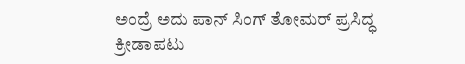ಅಂದ್ರೆ ಅದು ಪಾನ್ ಸಿಂಗ್ ತೋಮರ್ ಪ್ರಸಿದ್ಧ ಕ್ರೀಡಾಪಟು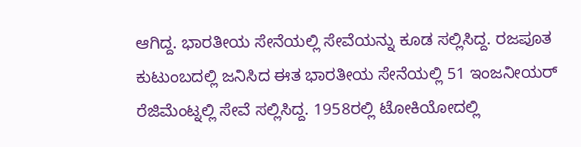ಆಗಿದ್ದ. ಭಾರತೀಯ ಸೇನೆಯಲ್ಲಿ ಸೇವೆಯನ್ನು ಕೂಡ ಸಲ್ಲಿಸಿದ್ದ. ರಜಪೂತ ಕುಟುಂಬದಲ್ಲಿ ಜನಿಸಿದ ಈತ ಭಾರತೀಯ ಸೇನೆಯಲ್ಲಿ 51 ಇಂಜನೀಯರ್ ರೆಜಿಮೆಂಟ್ನಲ್ಲಿ ಸೇವೆ ಸಲ್ಲಿಸಿದ್ದ. 1958ರಲ್ಲಿ ಟೋಕಿಯೋದಲ್ಲಿ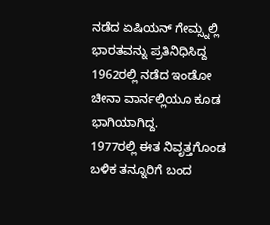ನಡೆದ ಏಷಿಯನ್ ಗೇಮ್ಸ್ನಲ್ಲಿ ಭಾರತವನ್ನು ಪ್ರತಿನಿಧಿಸಿದ್ದ 1962ರಲ್ಲಿ ನಡೆದ ಇಂಡೋ ಚೀನಾ ವಾರ್ನಲ್ಲಿಯೂ ಕೂಡ ಭಾಗಿಯಾಗಿದ್ದ.
1977ರಲ್ಲಿ ಈತ ನಿವೃತ್ತಗೊಂಡ ಬಳಿಕ ತನ್ನೂರಿಗೆ ಬಂದ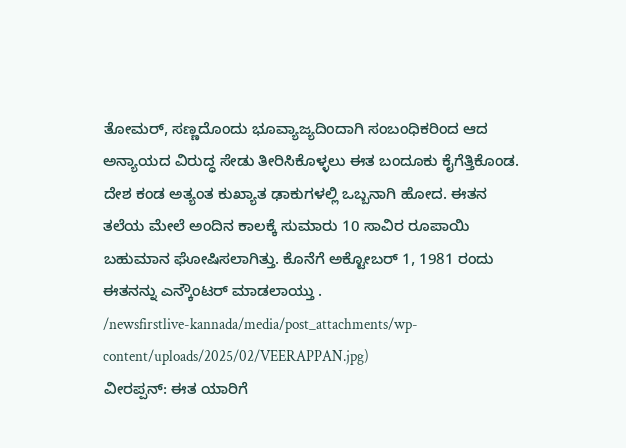ತೋಮರ್, ಸಣ್ಣದೊಂದು ಭೂವ್ಯಾಜ್ಯದಿಂದಾಗಿ ಸಂಬಂಧಿಕರಿಂದ ಆದ ಅನ್ಯಾಯದ ವಿರುದ್ಧ ಸೇಡು ತೀರಿಸಿಕೊಳ್ಳಲು ಈತ ಬಂದೂಕು ಕೈಗೆತ್ತಿಕೊಂಡ. ದೇಶ ಕಂಡ ಅತ್ಯಂತ ಕುಖ್ಯಾತ ಢಾಕುಗಳಲ್ಲಿ ಒಬ್ಬನಾಗಿ ಹೋದ. ಈತನ ತಲೆಯ ಮೇಲೆ ಅಂದಿನ ಕಾಲಕ್ಕೆ ಸುಮಾರು 10 ಸಾವಿರ ರೂಪಾಯಿ ಬಹುಮಾನ ಘೋಷಿಸಲಾಗಿತ್ತು. ಕೊನೆಗೆ ಅಕ್ಟೋಬರ್ 1, 1981 ರಂದು ಈತನನ್ನು ಎನ್ಕೌಂಟರ್ ಮಾಡಲಾಯ್ತು .
/newsfirstlive-kannada/media/post_attachments/wp-content/uploads/2025/02/VEERAPPAN.jpg)
ವೀರಪ್ಪನ್: ಈತ ಯಾರಿಗೆ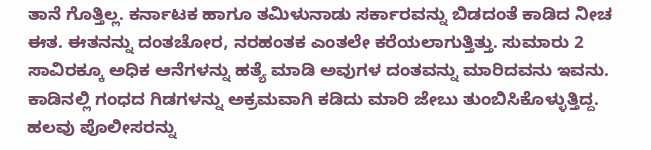ತಾನೆ ಗೊತ್ತಿಲ್ಲ. ಕರ್ನಾಟಕ ಹಾಗೂ ತಮಿಳುನಾಡು ಸರ್ಕಾರವನ್ನು ಬಿಡದಂತೆ ಕಾಡಿದ ನೀಚ ಈತ. ಈತನನ್ನು ದಂತಚೋರ, ನರಹಂತಕ ಎಂತಲೇ ಕರೆಯಲಾಗುತ್ತಿತ್ತು. ಸುಮಾರು 2 ಸಾವಿರಕ್ಕೂ ಅಧಿಕ ಆನೆಗಳನ್ನು ಹತ್ಯೆ ಮಾಡಿ ಅವುಗಳ ದಂತವನ್ನು ಮಾರಿದವನು ಇವನು. ಕಾಡಿನಲ್ಲಿ ಗಂಧದ ಗಿಡಗಳನ್ನು ಅಕ್ರಮವಾಗಿ ಕಡಿದು ಮಾರಿ ಜೇಬು ತುಂಬಿಸಿಕೊಳ್ಳುತ್ತಿದ್ದ. ಹಲವು ಪೊಲೀಸರನ್ನು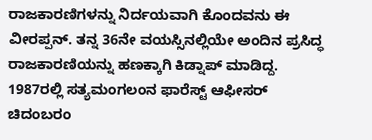ರಾಜಕಾರಣಿಗಳನ್ನು ನಿರ್ದಯವಾಗಿ ಕೊಂದವನು ಈ ವೀರಪ್ಪನ್. ತನ್ನ 36ನೇ ವಯಸ್ಸಿನಲ್ಲಿಯೇ ಅಂದಿನ ಪ್ರಸಿದ್ಧ ರಾಜಕಾರಣಿಯನ್ನು ಹಣಕ್ಕಾಗಿ ಕಿಡ್ನಾಪ್ ಮಾಡಿದ್ದ. 1987ರಲ್ಲಿ ಸತ್ಯಮಂಗಲಂನ ಫಾರೆಸ್ಟ್ ಆಫೀಸರ್ ಚಿದಂಬರಂ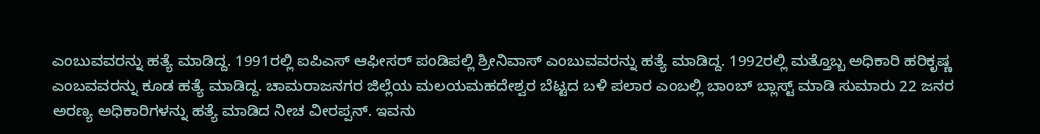ಎಂಬುವವರನ್ನು ಹತ್ಯೆ ಮಾಡಿದ್ದ. 1991ರಲ್ಲಿ ಐಪಿಎಸ್ ಆಫೀಸರ್ ಪಂಡಿಪಲ್ಲಿ ಶ್ರೀನಿವಾಸ್ ಎಂಬುವವರನ್ನು ಹತ್ಯೆ ಮಾಡಿದ್ದ. 1992ರಲ್ಲಿ ಮತ್ತೊಬ್ಬ ಅಧಿಕಾರಿ ಹರಿಕೃಷ್ಣ ಎಂಬವವರನ್ನು ಕೂಡ ಹತ್ಯೆ ಮಾಡಿದ್ದ. ಚಾಮರಾಜನಗರ ಜಿಲ್ಲೆಯ ಮಲಯಮಹದೇಶ್ವರ ಬೆಟ್ಟದ ಬಳಿ ಪಲಾರ ಎಂಬಲ್ಲಿ ಬಾಂಬ್ ಬ್ಲಾಸ್ಟ್ ಮಾಡಿ ಸುಮಾರು 22 ಜನರ ಅರಣ್ಯ ಅಧಿಕಾರಿಗಳನ್ನು ಹತ್ಯೆ ಮಾಡಿದ ನೀಚ ವೀರಪ್ಪನ್. ಇವನು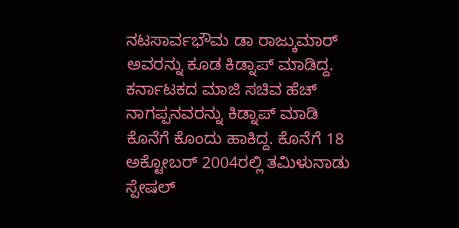ನಟಸಾರ್ವಭೌಮ ಡಾ ರಾಜ್ಕುಮಾರ್ ಅವರನ್ನು ಕೂಡ ಕಿಡ್ನಾಪ್ ಮಾಡಿದ್ದ. ಕರ್ನಾಟಕದ ಮಾಜಿ ಸಚಿವ ಹೆಚ್ ನಾಗಪ್ಪನವರನ್ನು ಕಿಡ್ನಾಪ್ ಮಾಡಿ ಕೊನೆಗೆ ಕೊಂದು ಹಾಕಿದ್ದ. ಕೊನೆಗೆ 18 ಅಕ್ಟೋಬರ್ 2004ರಲ್ಲಿ ತಮಿಳುನಾಡು ಸ್ಪೇಷಲ್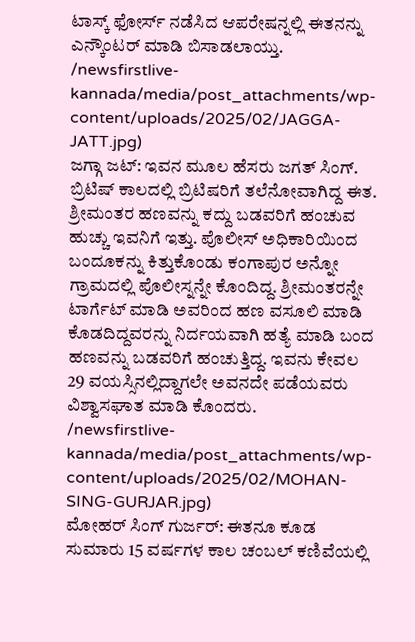ಟಾಸ್ಕ್ ಫೋರ್ಸ್ ನಡೆಸಿದ ಆಪರೇಷನ್ನಲ್ಲಿ ಈತನನ್ನು ಎನ್ಕೌಂಟರ್ ಮಾಡಿ ಬಿಸಾಡಲಾಯ್ತು.
/newsfirstlive-kannada/media/post_attachments/wp-content/uploads/2025/02/JAGGA-JATT.jpg)
ಜಗ್ಗಾ ಜಟ್: ಇವನ ಮೂಲ ಹೆಸರು ಜಗತ್ ಸಿಂಗ್. ಬ್ರಿಟಿಷ್ ಕಾಲದಲ್ಲಿ ಬ್ರಿಟಿಷರಿಗೆ ತಲೆನೋವಾಗಿದ್ದ ಈತ. ಶ್ರೀಮಂತರ ಹಣವನ್ನು ಕದ್ದು ಬಡವರಿಗೆ ಹಂಚುವ ಹುಚ್ಚು ಇವನಿಗೆ ಇತ್ತು. ಪೊಲೀಸ್ ಅಧಿಕಾರಿಯಿಂದ ಬಂದೂಕನ್ನು ಕಿತ್ತುಕೊಂಡು ಕಂಗಾಪುರ ಅನ್ನೋ ಗ್ರಾಮದಲ್ಲಿ ಪೊಲೀಸ್ನನ್ನೇ ಕೊಂದಿದ್ದ. ಶ್ರೀಮಂತರನ್ನೇ ಟಾರ್ಗೆಟ್ ಮಾಡಿ ಅವರಿಂದ ಹಣ ವಸೂಲಿ ಮಾಡಿ ಕೊಡದಿದ್ದವರನ್ನು ನಿರ್ದಯವಾಗಿ ಹತ್ಯೆ ಮಾಡಿ ಬಂದ ಹಣವನ್ನು ಬಡವರಿಗೆ ಹಂಚುತ್ತಿದ್ದ. ಇವನು ಕೇವಲ 29 ವಯಸ್ಸಿನಲ್ಲಿದ್ದಾಗಲೇ ಅವನದೇ ಪಡೆಯವರು ವಿಶ್ವಾಸಘಾತ ಮಾಡಿ ಕೊಂದರು.
/newsfirstlive-kannada/media/post_attachments/wp-content/uploads/2025/02/MOHAN-SING-GURJAR.jpg)
ಮೋಹರ್ ಸಿಂಗ್ ಗುರ್ಜರ್: ಈತನೂ ಕೂಡ ಸುಮಾರು 15 ವರ್ಷಗಳ ಕಾಲ ಚಂಬಲ್ ಕಣಿವೆಯಲ್ಲಿ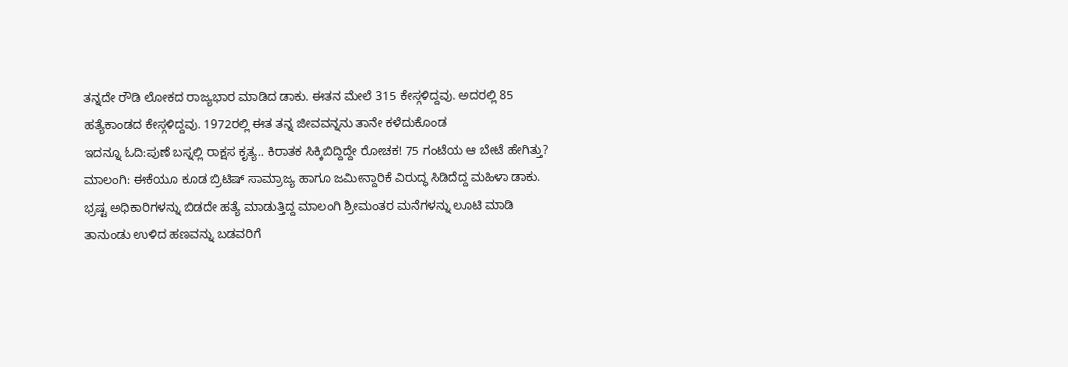ತನ್ನದೇ ರೌಡಿ ಲೋಕದ ರಾಜ್ಯಭಾರ ಮಾಡಿದ ಡಾಕು. ಈತನ ಮೇಲೆ 315 ಕೇಸ್ಗಳಿದ್ದವು. ಅದರಲ್ಲಿ 85 ಹತ್ಯೆಕಾಂಡದ ಕೇಸ್ಗಳಿದ್ದವು. 1972ರಲ್ಲಿ ಈತ ತನ್ನ ಜೀವವನ್ನನು ತಾನೇ ಕಳೆದುಕೊಂಡ
ಇದನ್ನೂ ಓದಿ:ಪುಣೆ ಬಸ್ನಲ್ಲಿ ರಾಕ್ಷಸ ಕೃತ್ಯ.. ಕಿರಾತಕ ಸಿಕ್ಕಿಬಿದ್ದಿದ್ದೇ ರೋಚಕ! 75 ಗಂಟೆಯ ಆ ಬೇಟೆ ಹೇಗಿತ್ತು?
ಮಾಲಂಗಿ: ಈಕೆಯೂ ಕೂಡ ಬ್ರಿಟಿಷ್ ಸಾಮ್ರಾಜ್ಯ ಹಾಗೂ ಜಮೀನ್ದಾರಿಕೆ ವಿರುದ್ಧ ಸಿಡಿದೆದ್ದ ಮಹಿಳಾ ಡಾಕು. ಭ್ರಷ್ಟ ಅಧಿಕಾರಿಗಳನ್ನು ಬಿಡದೇ ಹತ್ಯೆ ಮಾಡುತ್ತಿದ್ದ ಮಾಲಂಗಿ ಶ್ರೀಮಂತರ ಮನೆಗಳನ್ನು ಲೂಟಿ ಮಾಡಿ ತಾನುಂಡು ಉಳಿದ ಹಣವನ್ನು ಬಡವರಿಗೆ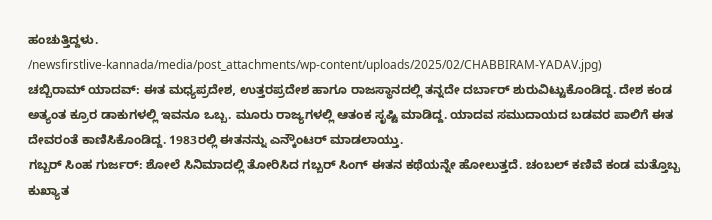ಹಂಚುತ್ತಿದ್ದಳು.
/newsfirstlive-kannada/media/post_attachments/wp-content/uploads/2025/02/CHABBIRAM-YADAV.jpg)
ಚಬ್ಬಿರಾಮ್ ಯಾದವ್: ಈತ ಮಧ್ಯಪ್ರದೇಶ, ಉತ್ತರಪ್ರದೇಶ ಹಾಗೂ ರಾಜಸ್ಥಾನದಲ್ಲಿ ತನ್ನದೇ ದರ್ಬಾರ್ ಶುರುವಿಟ್ಟುಕೊಂಡಿದ್ದ. ದೇಶ ಕಂಡ ಅತ್ಯಂತ ಕ್ರೂರ ಡಾಕುಗಳಲ್ಲಿ ಇವನೂ ಒಬ್ಬ. ಮೂರು ರಾಜ್ಯಗಳಲ್ಲಿ ಆತಂಕ ಸೃಷ್ಟಿ ಮಾಡಿದ್ದ. ಯಾದವ ಸಮುದಾಯದ ಬಡವರ ಪಾಲಿಗೆ ಈತ ದೇವರಂತೆ ಕಾಣಿಸಿಕೊಂಡಿದ್ದ. 1983ರಲ್ಲಿ ಈತನನ್ನು ಎನ್ಕೌಂಟರ್ ಮಾಡಲಾಯ್ತು.
ಗಬ್ಬರ್ ಸಿಂಹ ಗುರ್ಜರ್: ಶೋಲೆ ಸಿನಿಮಾದಲ್ಲಿ ತೋರಿಸಿದ ಗಬ್ಬರ್ ಸಿಂಗ್ ಈತನ ಕಥೆಯನ್ನೇ ಹೋಲುತ್ತದೆ. ಚಂಬಲ್ ಕಣಿವೆ ಕಂಡ ಮತ್ತೊಬ್ಬ ಕುಖ್ಯಾತ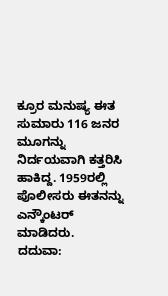ಕ್ರೂರ ಮನುಷ್ಯ ಈತ ಸುಮಾರು 116 ಜನರ ಮೂಗನ್ನು ನಿರ್ದಯವಾಗಿ ಕತ್ತರಿಸಿ ಹಾಕಿದ್ದ. 1959ರಲ್ಲಿ ಪೊಲೀಸರು ಈತನನ್ನು ಎನ್ಕೌಂಟರ್ ಮಾಡಿದರು.
ದದುವಾ: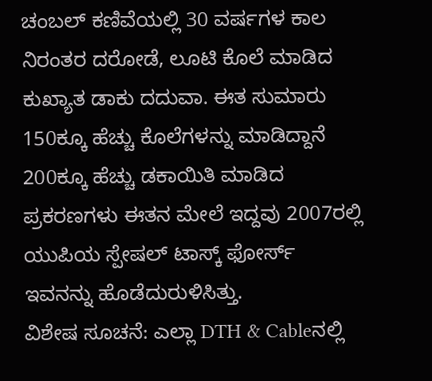ಚಂಬಲ್ ಕಣಿವೆಯಲ್ಲಿ 30 ವರ್ಷಗಳ ಕಾಲ ನಿರಂತರ ದರೋಡೆ, ಲೂಟಿ ಕೊಲೆ ಮಾಡಿದ ಕುಖ್ಯಾತ ಡಾಕು ದದುವಾ. ಈತ ಸುಮಾರು 150ಕ್ಕೂ ಹೆಚ್ಚು ಕೊಲೆಗಳನ್ನು ಮಾಡಿದ್ದಾನೆ 200ಕ್ಕೂ ಹೆಚ್ಚು ಡಕಾಯಿತಿ ಮಾಡಿದ ಪ್ರಕರಣಗಳು ಈತನ ಮೇಲೆ ಇದ್ದವು 2007ರಲ್ಲಿ ಯುಪಿಯ ಸ್ಪೇಷಲ್ ಟಾಸ್ಕ್ ಫೋರ್ಸ್ ಇವನನ್ನು ಹೊಡೆದುರುಳಿಸಿತ್ತು.
ವಿಶೇಷ ಸೂಚನೆ: ಎಲ್ಲಾ DTH & Cableನಲ್ಲಿ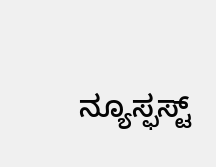ನ್ಯೂಸ್ಫಸ್ಟ್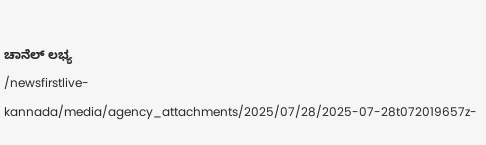ಚಾನೆಲ್ ಲಭ್ಯ
/newsfirstlive-kannada/media/agency_attachments/2025/07/28/2025-07-28t072019657z-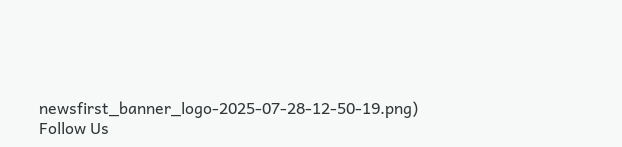newsfirst_banner_logo-2025-07-28-12-50-19.png)
Follow Us